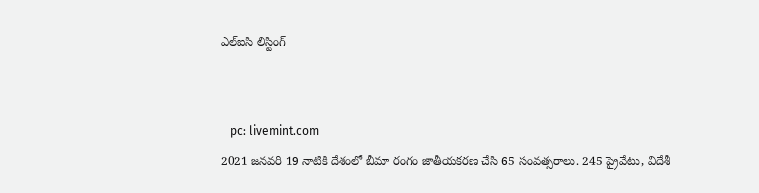ఎల్ఐసి లిస్టింగ్


   pc: livemint.com
2021 జనవరి 19 నాటికి దేశంలో బీమా రంగం జాతీయకరణ చేసి 65 సంవత్సరాలు. 245 ప్రైవేటు, విదేశీ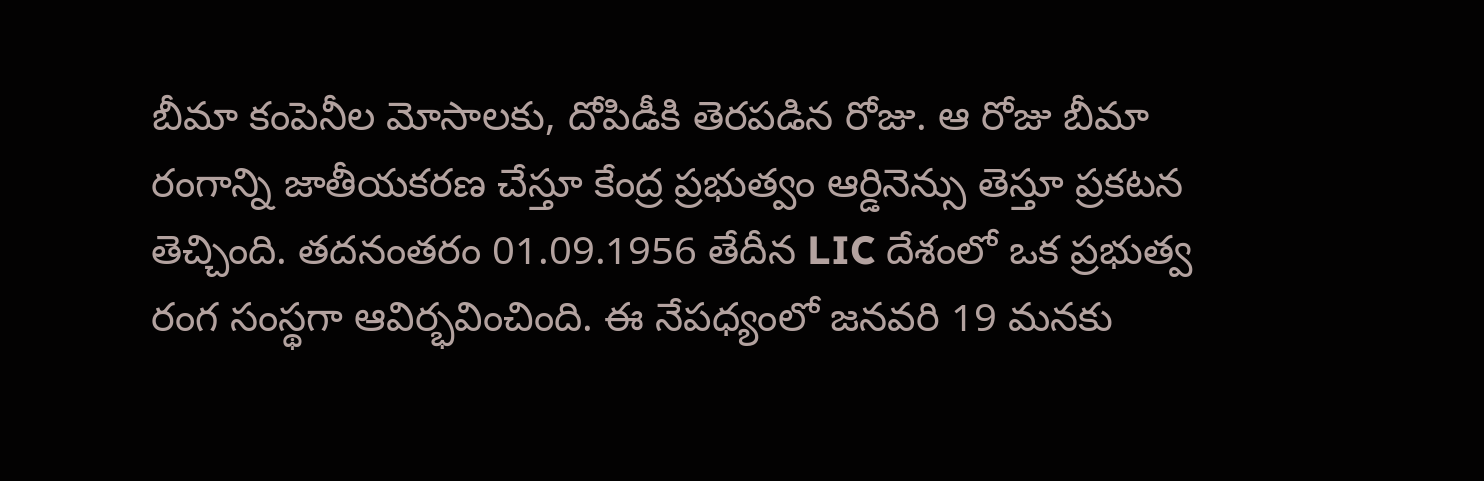బీమా కంపెనీల మోసాలకు, దోపిడీకి తెరపడిన రోజు. ఆ రోజు బీమా రంగాన్ని జాతీయకరణ చేస్తూ కేంద్ర ప్రభుత్వం ఆర్డినెన్సు తెస్తూ ప్రకటన తెచ్చింది. తదనంతరం 01.09.1956 తేదీన LIC దేశంలో ఒక ప్రభుత్వ రంగ సంస్థగా ఆవిర్భవించింది. ఈ నేపధ్యంలో జనవరి 19 మనకు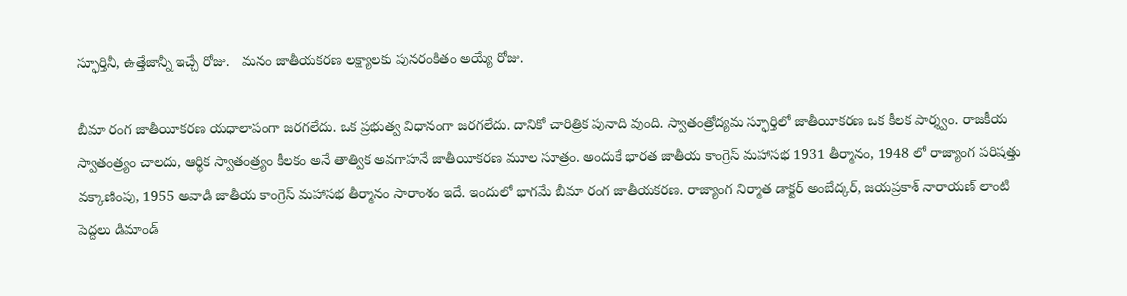స్ఫూర్తినీ, ఉత్తేజాన్నీ ఇచ్చే రోజు.   మనం జాతీయకరణ లక్ష్యాలకు పునరంకితం అయ్యే రోజు.

బీమా రంగ జాతీయీకరణ యధాలాపంగా జరగలేదు. ఒక ప్రభుత్వ విధానంగా జరగలేదు. దానికో చారిత్రిక పునాది వుంది. స్వాతంత్రోద్యమ స్ఫూర్తిలో జాతీయీకరణ ఒక కీలక పార్శ్వం. రాజకీయ స్వాతంత్ర్యం చాలదు, ఆర్థిక స్వాతంత్ర్యం కీలకం అనే తాత్విక అవగాహనే జాతీయీకరణ మూల సూత్రం. అందుకే భారత జాతీయ కాంగ్రెస్ మహాసభ 1931 తీర్మానం, 1948 లో రాజ్యాంగ పరిషత్తు వక్కాణింపు, 1955 అవాడి జాతీయ కాంగ్రెస్ మహాసభ తీర్మానం సారాంశం ఇదే. ఇందులో భాగమే బీమా రంగ జాతీయకరణ. రాజ్యాంగ నిర్మాత డాక్టర్ అంబేద్కర్, జయప్రకాశ్ నారాయణ్ లాంటి పెద్దలు డిమాండ్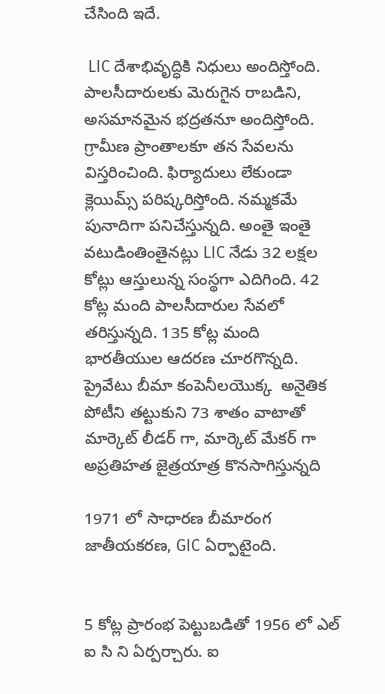చేసింది ఇదే.

 LIC దేశాభివృద్ధికి నిధులు అందిస్తోంది. పాలసీదారులకు మెరుగైన రాబడిని, అసమానమైన భద్రతనూ అందిస్తోంది. గ్రామీణ ప్రాంతాలకూ తన సేవలను విస్తరించింది. ఫిర్యాదులు లేకుండా క్లెయిమ్స్ పరిష్కరిస్తోంది. నమ్మకమే పునాదిగా పనిచేస్తున్నది. అంతై ఇంతై వటుడింతింతైనట్లు LIC నేడు 32 లక్షల కోట్లు ఆస్తులున్న సంస్థగా ఎదిగింది. 42 కోట్ల మంది పాలసీదారుల సేవలో తరిస్తున్నది. 135 కోట్ల మంది భారతీయుల ఆదరణ చూరగొన్నది. ప్రైవేటు బీమా కంపెనీలయొక్క  అనైతిక పోటీని తట్టుకుని 73 శాతం వాటాతో మార్కెట్ లీడర్ గా, మార్కెట్ మేకర్ గా అప్రతిహత జైత్రయాత్ర కొనసాగిస్తున్నది

1971 లో సాధారణ బీమారంగ  జాతీయకరణ, GIC ఏర్పాటైంది.


5 కోట్ల ప్రారంభ పెట్టుబడితో 1956 లో ఎల్ ఐ సి ని ఏర్పర్చారు. ఐ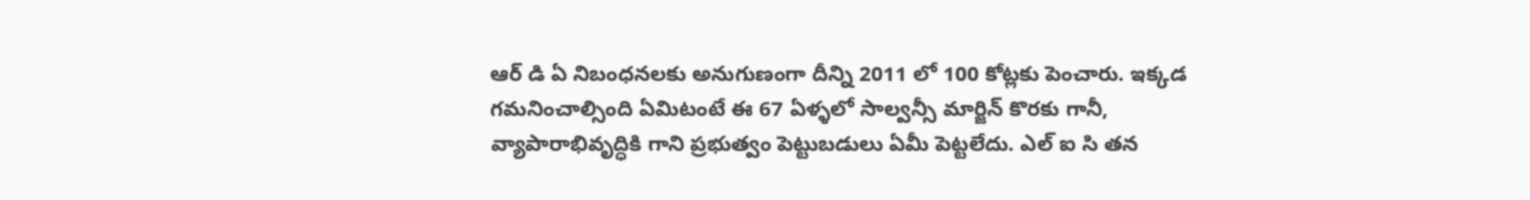ఆర్ డి ఏ నిబంధనలకు అనుగుణంగా దీన్ని 2011 లో 100 కోట్లకు పెంచారు. ఇక్కడ గమనించాల్సింది ఏమిటంటే ఈ 67 ఏళ్ళలో సాల్వన్సీ మార్జిన్ కొరకు గానీ, వ్యాపారాభివృద్ధికి గాని ప్రభుత్వం పెట్టుబడులు ఏమీ పెట్టలేదు. ఎల్ ఐ సి తన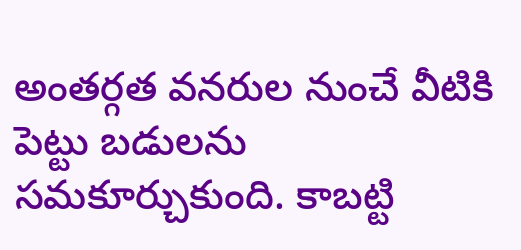అంతర్గత వనరుల నుంచే వీటికి పెట్టు బడులను సమకూర్చుకుంది. కాబట్టి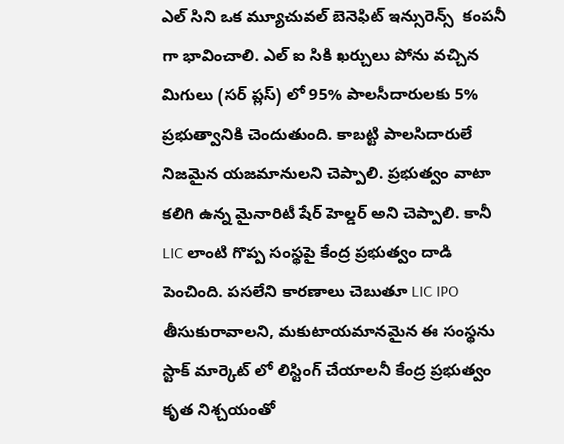ఎల్ సిని ఒక మ్యూచువల్ బెనెఫిట్ ఇన్సురెన్స్  కంపనీ గా భావించాలి. ఎల్ ఐ సికి ఖర్చులు పోను వచ్చిన మిగులు (సర్ ప్లస్) లో 95% పాలసీదారులకు 5% ప్రభుత్వానికి చెందుతుంది. కాబట్టి పాలసిదారులే నిజమైన యజమానులని చెప్పాలి. ప్రభుత్వం వాటా కలిగి ఉన్న మైనారిటీ షేర్ హెల్డర్ అని చెప్పాలి. కానీ
LIC లాంటి గొప్ప సంస్థపై కేంద్ర ప్రభుత్వం దాడి పెంచింది. పసలేని కారణాలు చెబుతూ LIC IPO తీసుకురావాలని, మకుటాయమానమైన ఈ సంస్థను స్టాక్ మార్కెట్ లో లిస్టింగ్ చేయాలనీ కేంద్ర ప్రభుత్వం కృత నిశ్చయంతో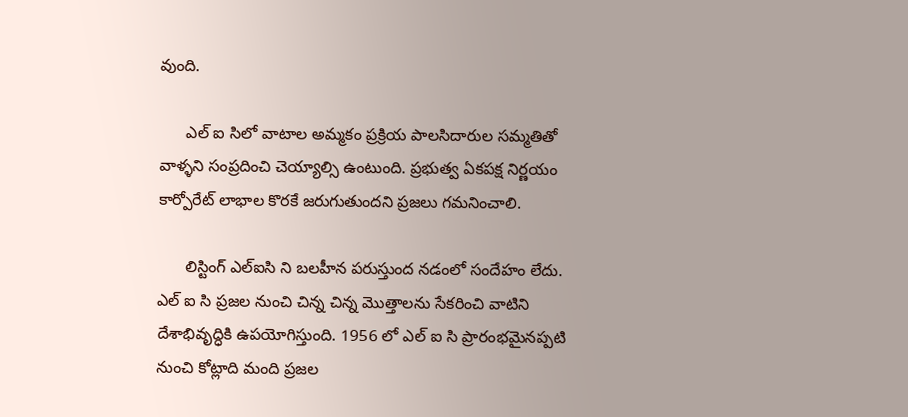వుంది.

      ఎల్ ఐ సిలో వాటాల అమ్మకం ప్రక్రియ పాలసిదారుల సమ్మతితో వాళ్ళని సంప్రదించి చెయ్యాల్సి ఉంటుంది. ప్రభుత్వ ఏకపక్ష నిర్ణయం కార్పోరేట్ లాభాల కొరకే జరుగుతుందని ప్రజలు గమనించాలి.

      లిస్టింగ్ ఎల్ఐసి ని బలహీన పరుస్తుంద నడంలో సందేహం లేదు. ఎల్ ఐ సి ప్రజల నుంచి చిన్న చిన్న మొత్తాలను సేకరించి వాటిని దేశాభివృద్ధికి ఉపయోగిస్తుంది. 1956 లో ఎల్ ఐ సి ప్రారంభమైనప్పటి నుంచి కోట్లాది మంది ప్రజల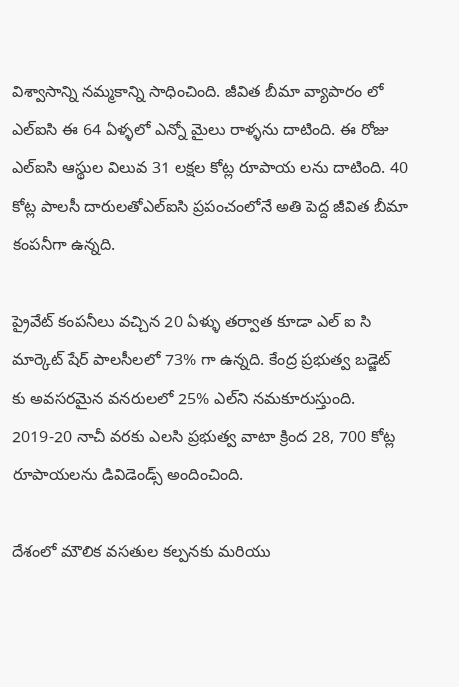విశ్వాసాన్ని నమ్మకాన్ని సాధించింది. జీవిత బీమా వ్యాపారం లో ఎల్ఐసి ఈ 64 ఏళ్ళలో ఎన్నో మైలు రాళ్ళను దాటింది. ఈ రోజు ఎల్ఐసి ఆస్థుల విలువ 31 లక్షల కోట్ల రూపాయ లను దాటింది. 40 కోట్ల పాలసీ దారులతోఎల్ఐసి ప్రపంచంలోనే అతి పెద్ద జీవిత బీమా కంపనీగా ఉన్నది.

ప్రైవేట్ కంపనీలు వచ్చిన 20 ఏళ్ళు తర్వాత కూడా ఎల్ ఐ సి మార్కెట్ షేర్ పాలసీలలో 73% గా ఉన్నది. కేంద్ర ప్రభుత్వ బడ్జెట్ కు అవసరమైన వనరులలో 25% ఎల్‌ని నమకూరుస్తుంది. 2019-20 నాచీ వరకు ఎలసి ప్రభుత్వ వాటా క్రింద 28, 700 కోట్ల రూపాయలను డివిడెండ్స్ అందించింది.

దేశంలో మౌలిక వసతుల కల్పనకు మరియు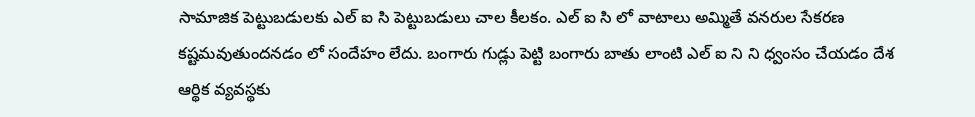సామాజిక పెట్టుబడులకు ఎల్ ఐ సి పెట్టుబడులు చాల కీలకం. ఎల్ ఐ సి లో వాటాలు అమ్మితే వనరుల సేకరణ కష్టమవుతుందనడం లో సందేహం లేదు. బంగారు గుడ్లు పెట్టి బంగారు బాతు లాంటి ఎల్ ఐ ని ని ధ్వంసం చేయడం దేశ ఆర్థిక వ్యవస్థకు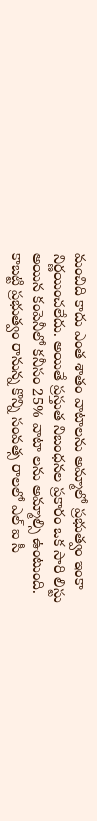మంచిది కాదు ఎంత శాతం వాటాలను అమ్మాలో ప్రభుత్వం ఇంకా నిర్ణయించలేదు. అయితే ప్రస్తుత నిబంధనల ప్రకారం ఒక సారి లిస్టు అయిన కంపెనీలో కనీసం 25% వాటా లను అమ్మాల్సి ఉంటుంది. కాబట్టి ప్రభుత్వం రానున్న కొన్ని సంవత్స రాలలో ఎల్ ఐ సీ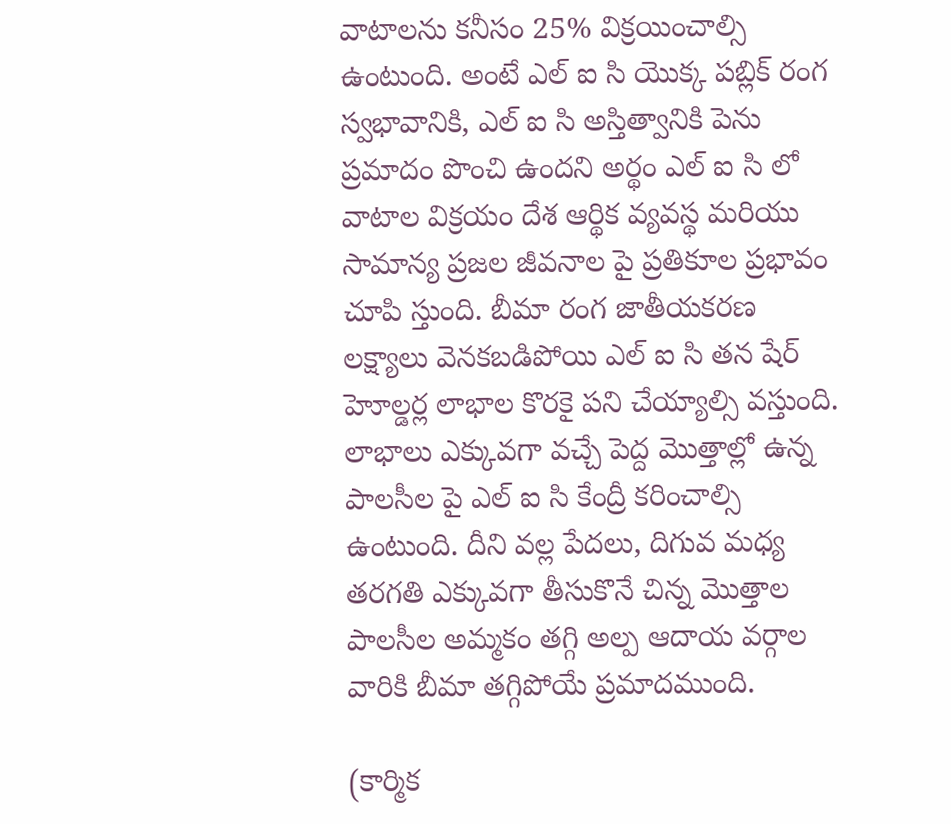వాటాలను కనీసం 25% విక్రయించాల్సి ఉంటుంది. అంటే ఎల్ ఐ సి యొక్క పబ్లిక్ రంగ స్వభావానికి, ఎల్ ఐ సి అస్తిత్వానికి పెను ప్రమాదం పొంచి ఉందని అర్థం ఎల్ ఐ సి లో వాటాల విక్రయం దేశ ఆర్థిక వ్యవస్థ మరియు సామాన్య ప్రజల జీవనాల పై ప్రతికూల ప్రభావం చూపి స్తుంది. బీమా రంగ జాతీయకరణ లక్ష్యాలు వెనకబడిపోయి ఎల్ ఐ సి తన షేర్ హెూల్డర్ల లాభాల కొరకై పని చేయ్యాల్సి వస్తుంది. లాభాలు ఎక్కువగా వచ్చే పెద్ద మొత్తాల్లో ఉన్న పాలసీల పై ఎల్ ఐ సి కేంద్రీ కరించాల్సి ఉంటుంది. దీని వల్ల పేదలు, దిగువ మధ్య తరగతి ఎక్కువగా తీసుకొనే చిన్న మొత్తాల పాలసీల అమ్మకం తగ్గి అల్ప ఆదాయ వర్గాల వారికి బీమా తగ్గిపోయే ప్రమాదముంది.

(కార్మిక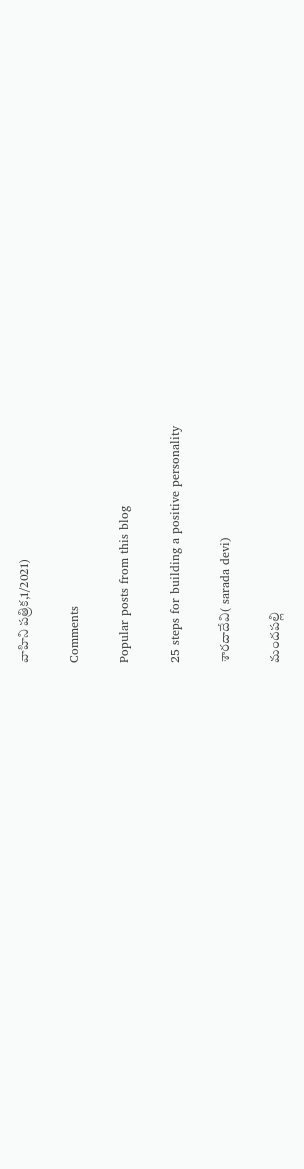వాహిని పత్రిక,1/2021)

Comments

Popular posts from this blog

25 steps for building a positive personality

శారదాదేవి( sarada devi)

మందపల్లి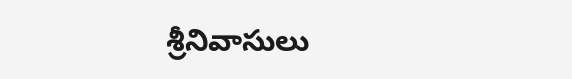శ్రీనివాసులు